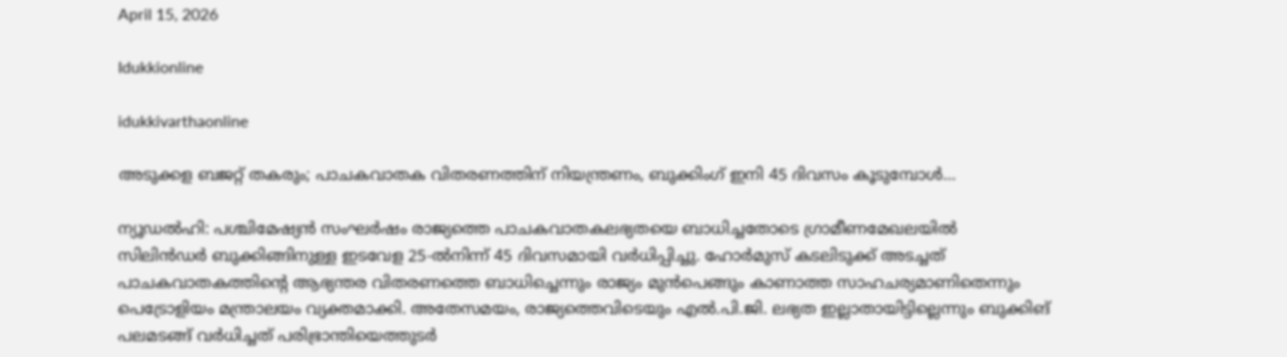April 15, 2026

Idukkionline

idukkivarthaonline

അടുക്കള ബജറ്റ് തകരും; പാചകവാതക വിതരണത്തിന് നിയന്ത്രണം, ബുക്കിംഗ് ഇനി 45 ദിവസം കൂടുമ്പോൾ…

ന്യൂഡൽഹി: പശ്ചിമേഷ്യൻ സംഘർഷം രാജ്യത്തെ പാചകവാതകലഭ്യതയെ ബാധിച്ചതോടെ ഗ്രാമീണമേഖലയിൽ സിലിൻഡർ ബുക്കിങ്ങിനുള്ള ഇടവേള 25-ൽനിന്ന് 45 ദിവസമായി വർധിപ്പിച്ചു. ഹോർമുസ് കടലിടുക്ക് അടച്ചത് പാചകവാതകത്തിന്റെ ആഭ്യന്തര വിതരണത്തെ ബാധിച്ചെന്നും രാജ്യം മുൻപെങ്ങും കാണാത്ത സാഹചര്യമാണിതെന്നും പെട്രോളിയം മന്ത്രാലയം വ്യക്തമാക്കി. അതേസമയം, രാജ്യത്തെവിടെയും എൽ.പി.ജി. ലഭ്യത ഇല്ലാതായിട്ടില്ലെന്നും ബുക്കിങ് പലമടങ്ങ് വർധിച്ചത് പരിഭ്രാന്തിയെത്തുടർ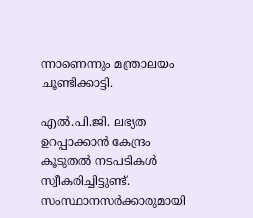ന്നാണെന്നും മന്ത്രാലയം ചൂണ്ടിക്കാട്ടി.

എൽ.പി.ജി. ലഭ്യത ഉറപ്പാക്കാൻ കേന്ദ്രം കൂടുതൽ നടപടികൾ സ്വീകരിച്ചിട്ടുണ്ട്. സംസ്ഥാനസർക്കാരുമായി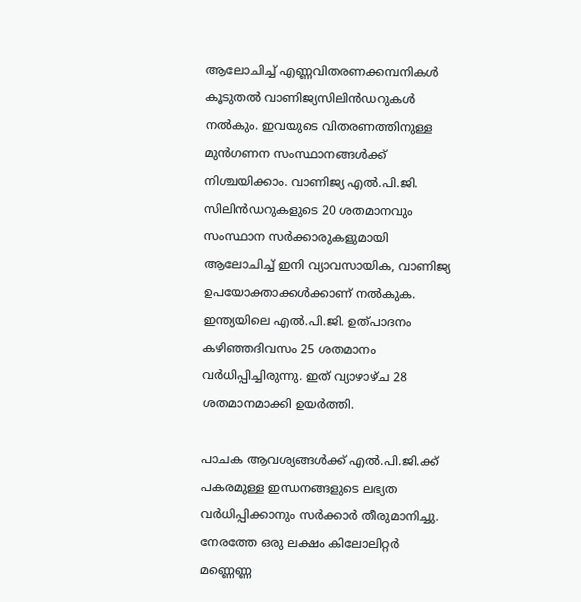ആലോചിച്ച് എണ്ണവിതരണക്കമ്പനികൾ കൂടുതൽ വാണിജ്യസിലിൻഡറുകൾ നൽകും. ഇവയുടെ വിതരണത്തിനുള്ള മുൻഗണന സംസ്ഥാനങ്ങൾക്ക് നിശ്ചയിക്കാം. വാണിജ്യ എൽ.പി.ജി. സിലിൻഡറുകളുടെ 20 ശതമാനവും സംസ്ഥാന സർക്കാരുകളുമായി ആലോചിച്ച് ഇനി വ്യാവസായിക, വാണിജ്യ ഉപയോക്താക്കൾക്കാണ് നൽകുക. ഇന്ത്യയിലെ എൽ.പി.ജി. ഉത്പാദനം കഴിഞ്ഞദിവസം 25 ശതമാനം വർധിപ്പിച്ചിരുന്നു. ഇത് വ്യാഴാഴ്ച 28 ശതമാനമാക്കി ഉയർത്തി.

പാചക ആവശ്യങ്ങൾക്ക് എൽ.പി.ജി.ക്ക് പകരമുള്ള ഇന്ധനങ്ങളുടെ ലഭ്യത വർധിപ്പിക്കാനും സർക്കാർ തീരുമാനിച്ചു. നേരത്തേ ഒരു ലക്ഷം കിലോലിറ്റർ മണ്ണെണ്ണ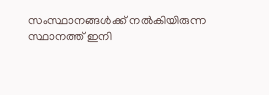സംസ്ഥാനങ്ങൾക്ക് നൽകിയിരുന്ന സ്ഥാനത്ത് ഇനി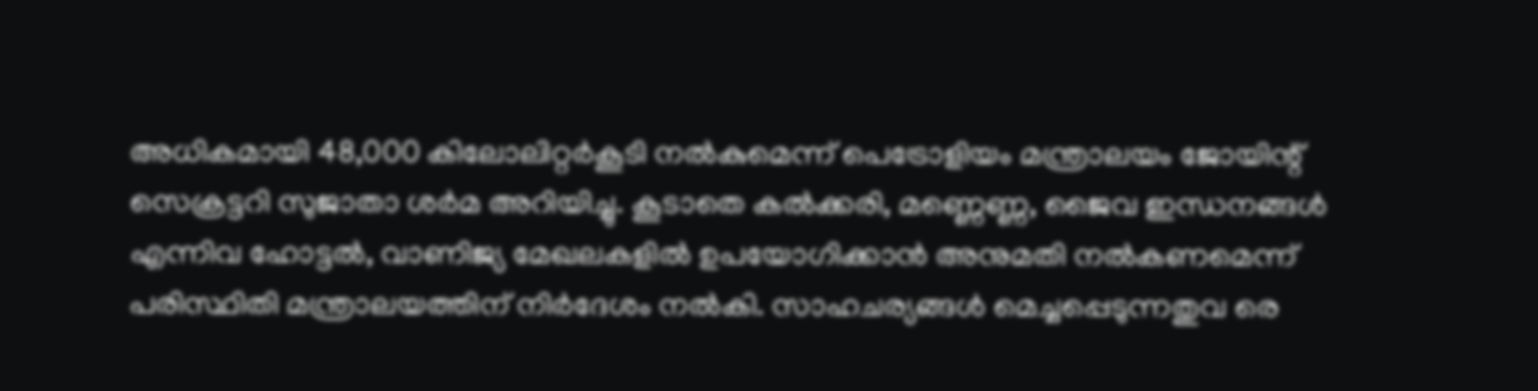അധികമായി 48,000 കിലോലിറ്റർകൂടി നൽകുമെന്ന് പെട്രോളിയം മന്ത്രാലയം ജോയിന്റ് സെക്രട്ടറി സുജാതാ ശർമ അറിയിച്ചു. കൂടാതെ കൽക്കരി, മണ്ണെണ്ണ, ജൈവ ഇന്ധനങ്ങൾ എന്നിവ ഹോട്ടൽ, വാണിജ്യ മേഖലകളിൽ ഉപയോഗിക്കാൻ അനുമതി നൽകണമെന്ന് പരിസ്ഥിതി മന്ത്രാലയത്തിന് നിർദേശം നൽകി. സാഹചര്യങ്ങൾ മെച്ചപ്പെടുന്നതുവ രെ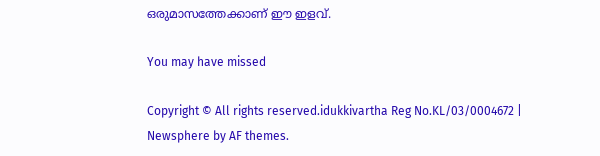ഒരുമാസത്തേക്കാണ് ഈ ഇളവ്.

You may have missed

Copyright © All rights reserved.idukkivartha Reg No.KL/03/0004672 | Newsphere by AF themes.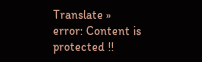Translate »
error: Content is protected !!